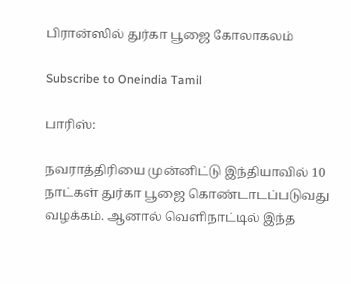பிரான்ஸில் துர்கா பூஜை கோலாகலம்

Subscribe to Oneindia Tamil

பாரிஸ்:

நவராத்திரியை முன்னிட்டு இந்தியாவில் 10 நாட்கள் துர்கா பூஜை கொண்டாடப்படுவது வழக்கம். ஆனால் வெளிநாட்டில் இந்த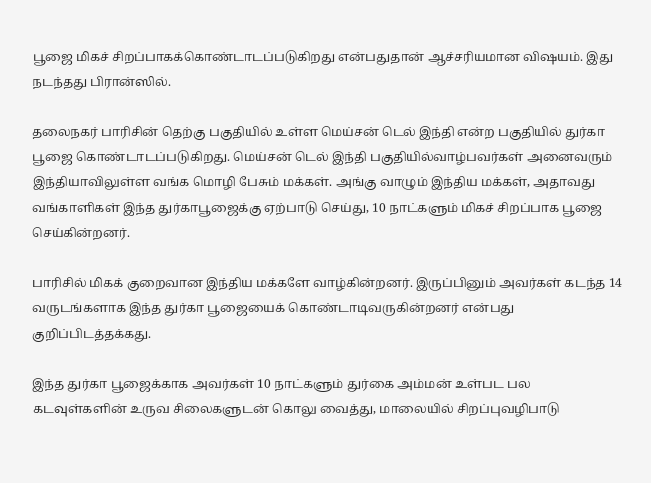பூஜை மிகச் சிறப்பாகக்கொண்டாடப்படுகிறது என்பதுதான் ஆச்சரியமான விஷயம். இது நடந்தது பிரான்ஸில்.

தலைநகர் பாரிசின் தெற்கு பகுதியில் உள்ள மெய்சன் டெல் இந்தி என்ற பகுதியில் துர்கா பூஜை கொண்டாடப்படுகிறது. மெய்சன் டெல் இந்தி பகுதியில்வாழ்பவர்கள் அனைவரும் இந்தியாவிலுள்ள வங்க மொழி பேசும் மக்கள். அங்கு வாழும் இந்திய மக்கள், அதாவது வங்காளிகள் இந்த துர்காபூஜைக்கு ஏற்பாடு செய்து, 10 நாட்களும் மிகச் சிறப்பாக பூஜை செய்கின்றனர்.

பாரிசில் மிகக் குறைவான இந்திய மக்களே வாழ்கின்றனர். இருப்பினும் அவர்கள் கடந்த 14 வருடங்களாக இந்த துர்கா பூஜையைக் கொண்டாடிவருகின்றனர் என்பது குறிப்பிடத்தக்கது.

இந்த துர்கா பூஜைக்காக அவர்கள் 10 நாட்களும் துர்கை அம்மன் உள்பட பல கடவுள்களின் உருவ சிலைகளுடன் கொலு வைத்து, மாலையில் சிறப்புவழிபாடு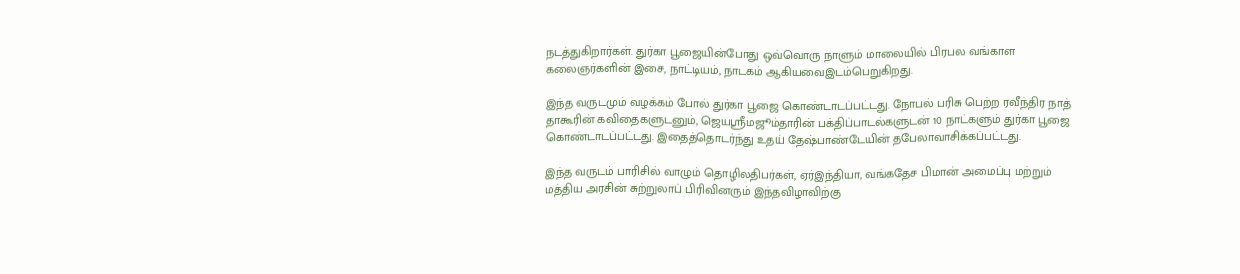நடத்துகிறார்கள். துர்கா பூஜையின்போது ஒவ்வொரு நாளும் மாலையில் பிரபல வங்காள கலைஞர்களின் இசை, நாட்டியம், நாடகம் ஆகியவைஇடம்பெறுகிறது.

இந்த வருடமும் வழக்கம் போல் துர்கா பூஜை கொண்டாடப்பட்டது. நோபல் பரிசு பெற்ற ரவீந்திர நாத் தாகூரின் கவிதைகளுடனும், ஜெயஸ்ரீமஜூம்தாரின் பக்திப்பாடல்களுடன் 10 நாட்களும் துர்கா பூஜை கொண்டாடப்பட்டது. இதைத்தொடர்ந்து உதய் தேஷ்பாண்டேயின் தபேலாவாசிக்கப்பட்டது.

இந்த வருடம் பாரிசில் வாழும் தொழிலதிபர்கள், ஏர்இந்தியா, வங்கதேச பிமான் அமைப்பு மற்றும் மத்திய அரசின் சுற்றுலாப் பிரிவினரும் இந்தவிழாவிற்கு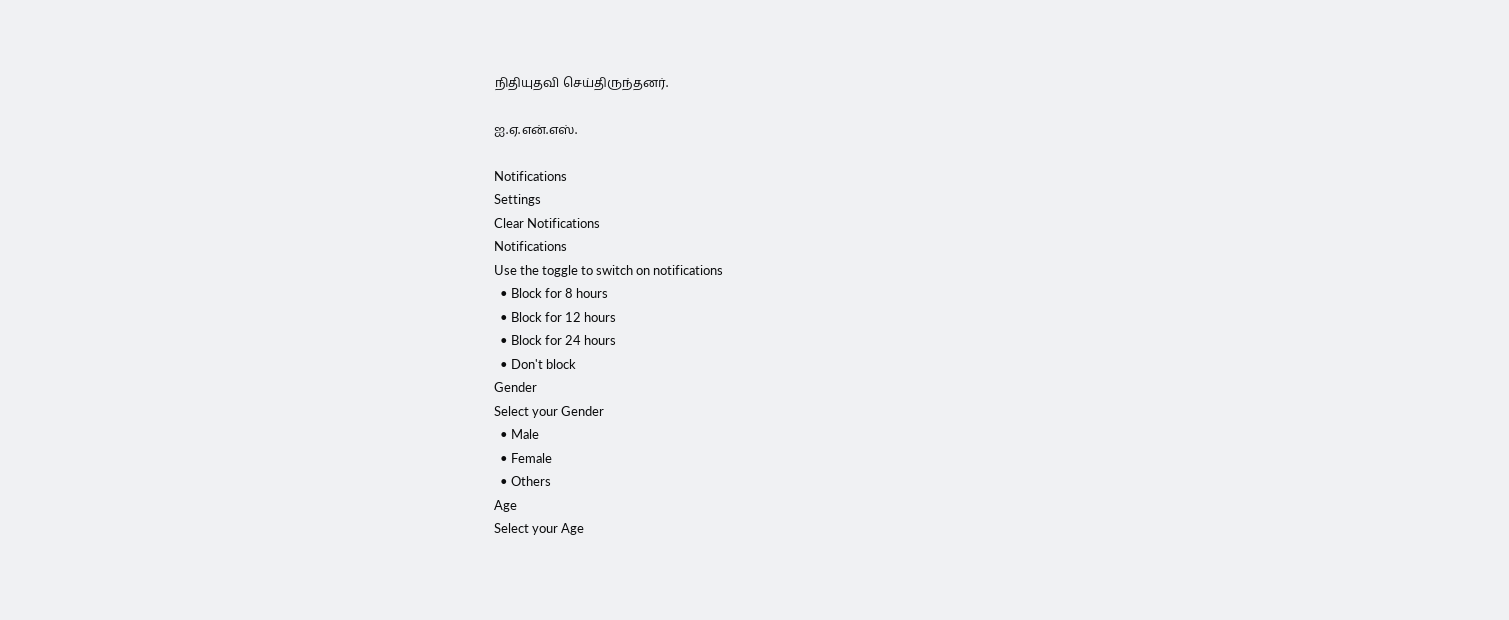நிதியுதவி செய்திருந்தனர்.

ஐ.ஏ.என்.எஸ்.

Notifications
Settings
Clear Notifications
Notifications
Use the toggle to switch on notifications
  • Block for 8 hours
  • Block for 12 hours
  • Block for 24 hours
  • Don't block
Gender
Select your Gender
  • Male
  • Female
  • Others
Age
Select your Age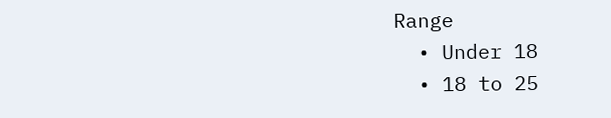Range
  • Under 18
  • 18 to 25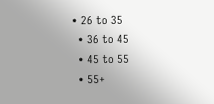• 26 to 35
  • 36 to 45
  • 45 to 55
  • 55+